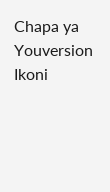Chapa ya Youversion
Ikoni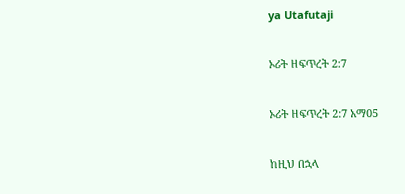ya Utafutaji

ኦሪት ዘፍጥረት 2:7

ኦሪት ዘፍጥረት 2:7 አማ05

ከዚህ በኋላ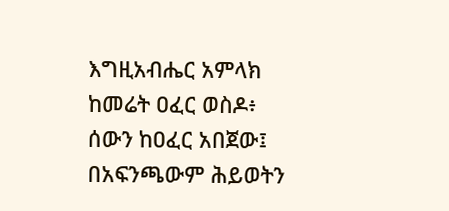እግዚአብሔር አምላክ ከመሬት ዐፈር ወስዶ፥ ሰውን ከዐፈር አበጀው፤ በአፍንጫውም ሕይወትን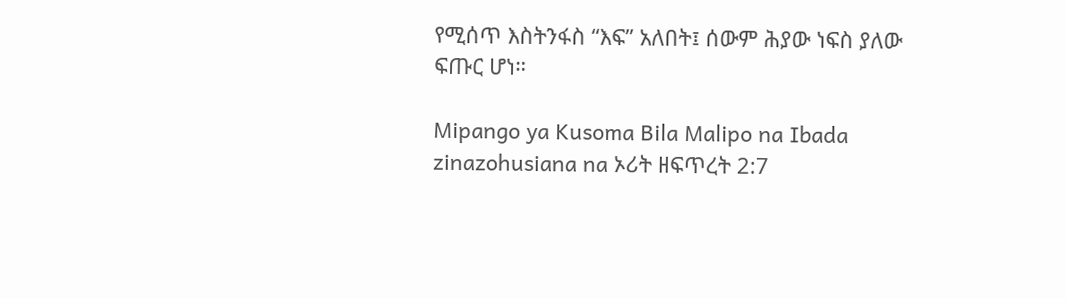የሚሰጥ እስትንፋስ “እፍ” አለበት፤ ሰውም ሕያው ነፍስ ያለው ፍጡር ሆነ።

Mipango ya Kusoma Bila Malipo na Ibada zinazohusiana na ኦሪት ዘፍጥረት 2:7